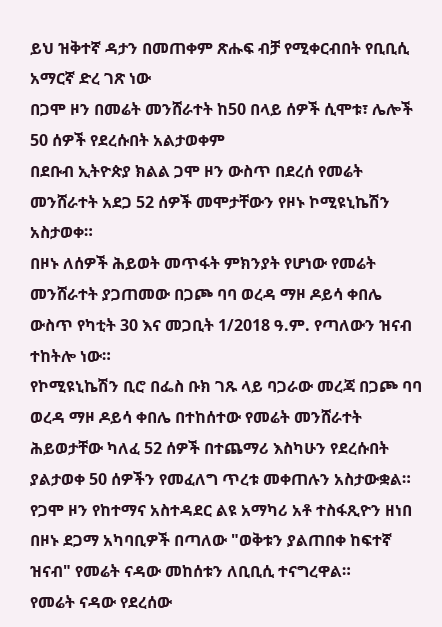ይህ ዝቅተኛ ዳታን በመጠቀም ጽሑፍ ብቻ የሚቀርብበት የቢቢሲ አማርኛ ድረ ገጽ ነው
በጋሞ ዞን በመሬት መንሸራተት ከ50 በላይ ሰዎች ሲሞቱ፣ ሌሎች 50 ሰዎች የደረሱበት አልታወቀም
በደቡብ ኢትዮጵያ ክልል ጋሞ ዞን ውስጥ በደረሰ የመሬት መንሸራተት አደጋ 52 ሰዎች መሞታቸውን የዞኑ ኮሚዩኒኬሽን አስታወቀ።
በዞኑ ለሰዎች ሕይወት መጥፋት ምክንያት የሆነው የመሬት መንሸራተት ያጋጠመው በጋጮ ባባ ወረዳ ማዞ ዶይሳ ቀበሌ ውስጥ የካቲት 30 እና መጋቢት 1/2018 ዓ.ም. የጣለውን ዝናብ ተከትሎ ነው።
የኮሚዩኒኬሽን ቢሮ በፌስ ቡክ ገጹ ላይ ባጋራው መረጃ በጋጮ ባባ ወረዳ ማዞ ዶይሳ ቀበሌ በተከሰተው የመሬት መንሸራተት ሕይወታቸው ካለፈ 52 ሰዎች በተጨማሪ እስካሁን የደረሱበት ያልታወቀ 50 ሰዎችን የመፈለግ ጥረቱ መቀጠሉን አስታውቋል።
የጋሞ ዞን የከተማና አስተዳደር ልዩ አማካሪ አቶ ተስፋጺዮን ዘነበ በዞኑ ደጋማ አካባቢዎች በጣለው "ወቅቱን ያልጠበቀ ከፍተኛ ዝናብ" የመሬት ናዳው መከሰቱን ለቢቢሲ ተናግረዋል።
የመሬት ናዳው የደረሰው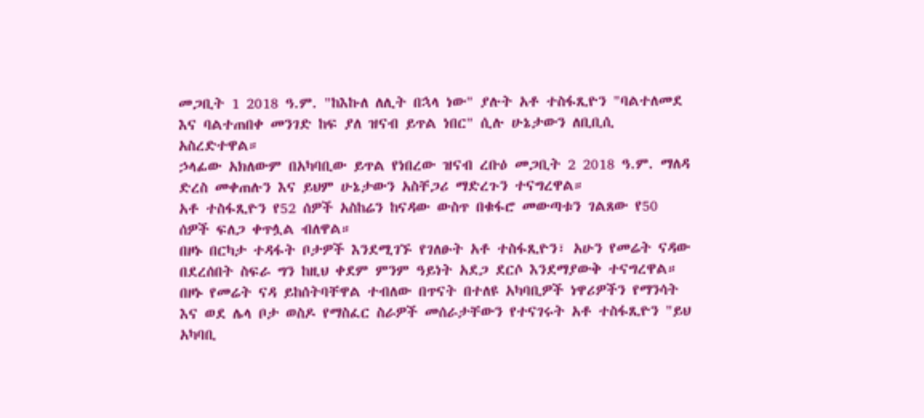መጋቢት 1 2018 ዓ.ም. "ከእኩለ ለሊት በኋላ ነው" ያሉት አቶ ተስፋጺዮን "ባልተለመደ እና ባልተጠበቀ መንገድ ከፍ ያለ ዝናብ ይጥል ነበር" ሲሉ ሁኔታውን ለቢቢሲ አስረድተዋል።
ኃላፊው አክለውም በአካባቢው ይጥል የነበረው ዝናብ ረቡዕ መጋቢት 2 2018 ዓ.ም. ማለዳ ድረስ መቀጠሉን እና ይህም ሁኔታውን አስቸጋሪ ማድረጉን ተናግረዋል።
አቶ ተስፋጺዮን የ52 ሰዎች አስከሬን ከናዳው ውስጥ በቁፋሮ መውጣቱን ገልጸው የ50 ሰዎች ፍለጋ ቀጥሏል ብለዋል።
በዞኑ በርካታ ተዳፋት ቦታዎች እንደሚገኙ የገለፁት አቶ ተስፋጺዮን፣ አሁን የመሬት ናዳው በደረሰበት ስፍራ ግን ከዚህ ቀደም ምንም ዓይነት አደጋ ደርሶ እንደማያውቅ ተናግረዋል።
በዞኑ የመሬት ናዳ ይከሰትባቸዋል ተብለው በጥናት በተለዩ አካባቢዎች ነዋሪዎችን የማንሳት እና ወደ ሌላ ቦታ ወስዶ የማስፈር ስራዎች መሰራታቸውን የተናገሩት አቶ ተስፋጺዮን "ይህ አካባቢ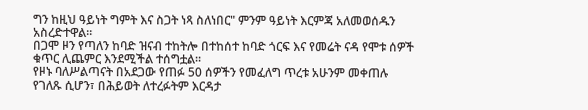ግን ከዚህ ዓይነት ግምት እና ስጋት ነጻ ስለነበር" ምንም ዓይነት እርምጃ አለመወሰዱን አስረድተዋል።
በጋሞ ዞን የጣለን ከባድ ዝናብ ተከትሎ በተከሰተ ከባድ ጎርፍ እና የመሬት ናዳ የሞቱ ሰዎች ቁጥር ሊጨምር እንደሚችል ተሰግቷል።
የዞኑ ባለሥልጣናት በአደጋው የጠፉ 50 ሰዎችን የመፈለግ ጥረቱ አሁንም መቀጠሉ የገለጹ ሲሆን፣ በሕይወት ለተረፉትም እርዳታ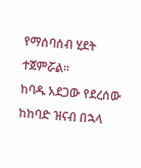የማሰባሰብ ሂደት ተጀምሯል።
ከባዱ አደጋው የደረሰው ከከባድ ዝናብ በኋላ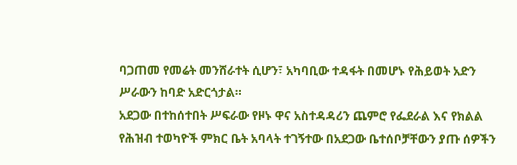ባጋጠመ የመሬት መንሸራተት ሲሆን፣ አካባቢው ተዳፋት በመሆኑ የሕይወት አድን ሥራውን ከባድ አድርጎታል።
አደጋው በተከሰተበት ሥፍራው የዞኑ ዋና አስተዳዳሪን ጨምሮ የፌደራል እና የክልል የሕዝብ ተወካዮች ምክር ቤት አባላት ተገኝተው በአደጋው ቤተሰቦቻቸውን ያጡ ሰዎችን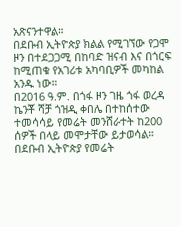አጽናንተዋል።
በደቡብ ኢትዮጵያ ክልል የሚገኘው የጋሞ ዞን በተደጋጋሚ በከባድ ዝናብ እና በጎርፍ ከሚጠቁ የአገሪቱ አካባቢዎች መካከል አንዱ ነው።
በ2016 ዓ.ም. በጎፋ ዞን ገዜ ጎፋ ወረዳ ኬንቾ ሻቻ ጎዝዲ ቀበሌ በተከሰተው ተመሳሳይ የመሬት መንሸራተት ከ200 ሰዎች በላይ መሞታቸው ይታወሳል።
በደቡብ ኢትዮጵያ የመሬት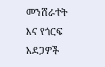መንሸራተት እና የጎርፍ አደጋዎች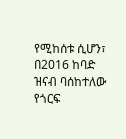የሚከሰቱ ሲሆን፣ በ2016 ከባድ ዝናብ ባሰከተለው የጎርፍ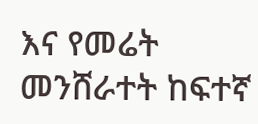እና የመሬት መንሸራተት ከፍተኛ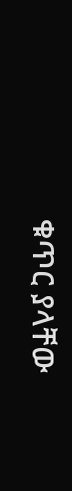ቁጥር ያላቸው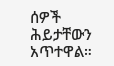ሰዎች ሕይታቸውን አጥተዋል።